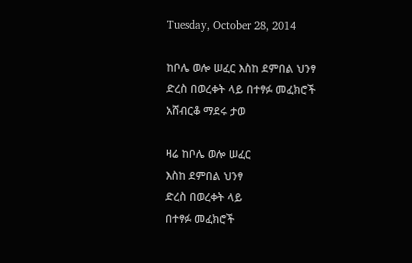Tuesday, October 28, 2014

ከቦሌ ወሎ ሠፈር እስከ ደምበል ህንፃ ድረስ በወረቀት ላይ በተፃፉ መፈክሮች አሸብርቆ ማደሩ ታወ

ዛሬ ከቦሌ ወሎ ሠፈር
እስከ ደምበል ህንፃ
ድረስ በወረቀት ላይ
በተፃፉ መፈክሮች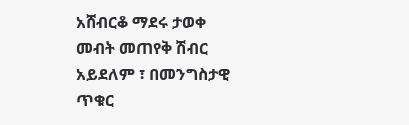አሸብርቆ ማደሩ ታወቀ
መብት መጠየቅ ሽብር
አይደለም ፣ በመንግስታዊ
ጥቁር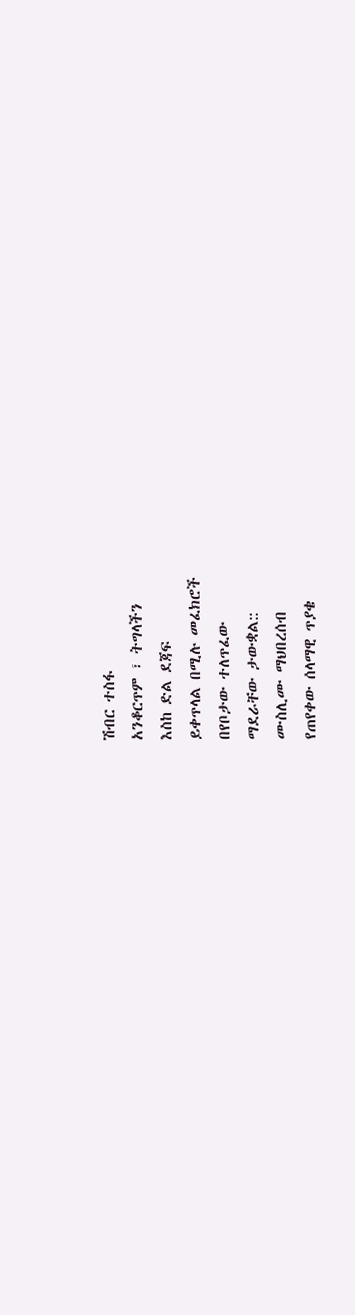ሽብር ተስፋ
አንቆርጥም ፣ ትግላችን
እስከ ድል ደጃፍ
ይቀጥላል በሚሉ መፈክሮች
በየቦታው ተለጥፈው
ማደራቸው ታውቋል::
ሙስሊሙ ማህበረሰብ
የጠየቀው ሰላማዊ ጥያቄ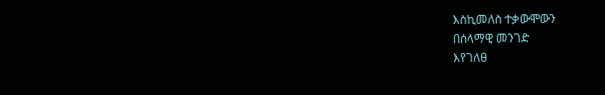እስኪመለስ ተቃውሞውን
በሰላማዊ መንገድ
እየገለፀ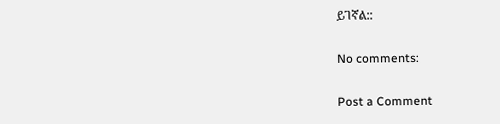ይገኛል::

No comments:

Post a Comment